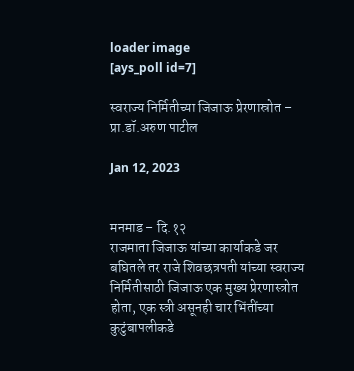loader image
[ays_poll id=7]

स्वराज्य निर्मितीच्या जिजाऊ प्रेरणास्रोत – प्रा.डॉ.अरुण पाटील

Jan 12, 2023


मनमाड – दि.१२
राजमाता जिजाऊ यांच्या कार्याकडे जर बघितले तर राजे शिवछत्रपती यांच्या स्वराज्य निर्मितीसाठी जिजाऊ एक मुख्य प्रेरणास्त्रोत होता, एक स्त्री असूनही चार भिंतींच्या कुटुंबापलीकडे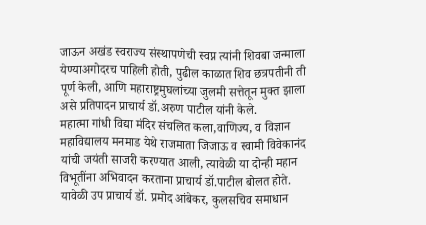जाऊन अखंड स्वराज्य संस्थापणेची स्वप्न त्यांनी शिवबा जन्माला येण्याअगोदरच पाहिली होती, पुढील काळात शिव छत्रपतीनी ती पूर्ण केली, आणि महाराष्ट्रमुघलांच्या जुलमी सत्तेतून मुक्त झाला असे प्रतिपादन प्राचार्य डॉ.अरुण पाटील यांनी केले.
महात्मा गांधी विद्या मंदिर संचलित कला,वाणिज्य, व विज्ञान महाविद्यालय मनमाड येथे राजमाता जिजाऊ व स्वामी विवेकानंद यांची जयंती साजरी करण्यात आली, त्यावेळी या दोन्ही महान विभूतींना अभिवादन करताना प्राचार्य डॉ.पाटील बोलत होते. यावेळी उप प्राचार्य डॉ. प्रमोद आंबेकर, कुलसचिव समाधान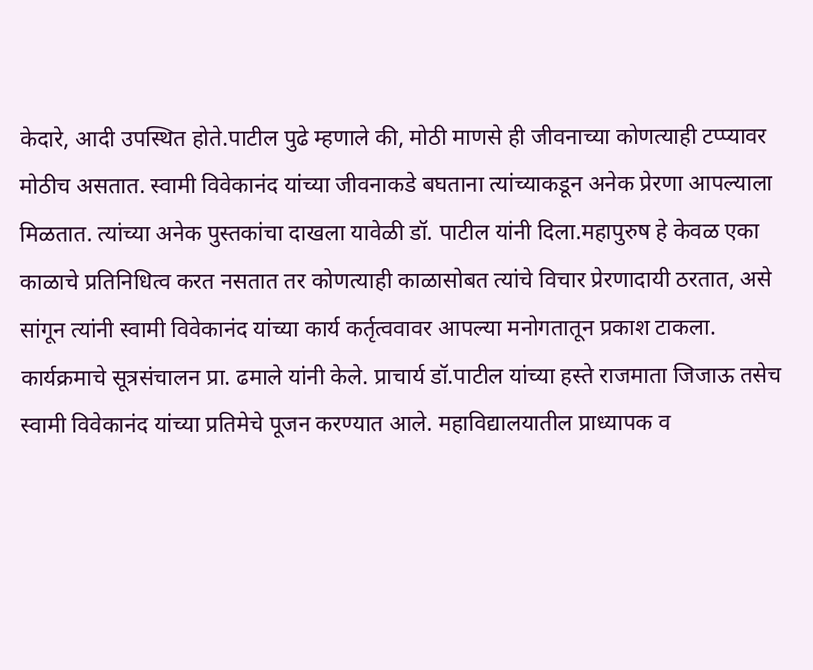केदारे, आदी उपस्थित होते.पाटील पुढे म्हणाले की, मोठी माणसे ही जीवनाच्या कोणत्याही टप्प्यावर मोठीच असतात. स्वामी विवेकानंद यांच्या जीवनाकडे बघताना त्यांच्याकडून अनेक प्रेरणा आपल्याला मिळतात. त्यांच्या अनेक पुस्तकांचा दाखला यावेळी डॉ. पाटील यांनी दिला.महापुरुष हे केवळ एका काळाचे प्रतिनिधित्व करत नसतात तर कोणत्याही काळासोबत त्यांचे विचार प्रेरणादायी ठरतात, असे सांगून त्यांनी स्वामी विवेकानंद यांच्या कार्य कर्तृत्ववावर आपल्या मनोगतातून प्रकाश टाकला.
कार्यक्रमाचे सूत्रसंचालन प्रा. ढमाले यांनी केले. प्राचार्य डॉ.पाटील यांच्या हस्ते राजमाता जिजाऊ तसेच स्वामी विवेकानंद यांच्या प्रतिमेचे पूजन करण्यात आले. महाविद्यालयातील प्राध्यापक व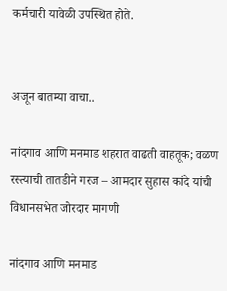कर्मचारी यावेळी उपस्थित होते.


अजून बातम्या वाचा..

नांदगाव आणि मनमाड शहरात वाढती वाहतूक; वळण रस्त्याची तातडीने गरज – आमदार सुहास कांदे यांची विधानसभेत जोरदार मागणी

नांदगाव आणि मनमाड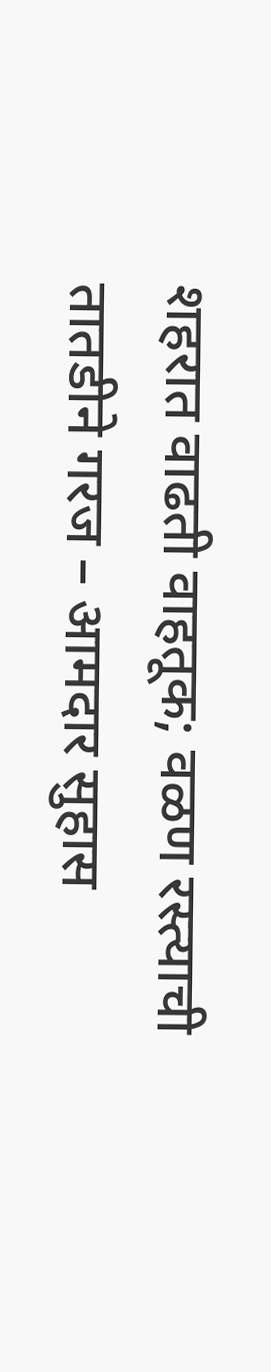शहरात वाढती वाहतूक; वळण रस्त्याची तातडीने गरज – आमदार सुहास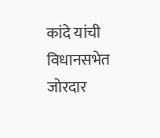कांदे यांची विधानसभेत जोरदार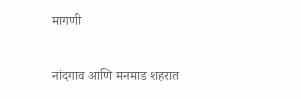मागणी

नांदगाव आणि मनमाड शहरात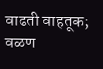वाढती वाहतूक; वळण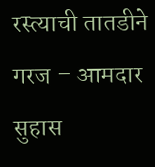रस्त्याची तातडीने गरज – आमदार सुहास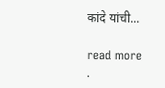कांदे यांची...

read more
.